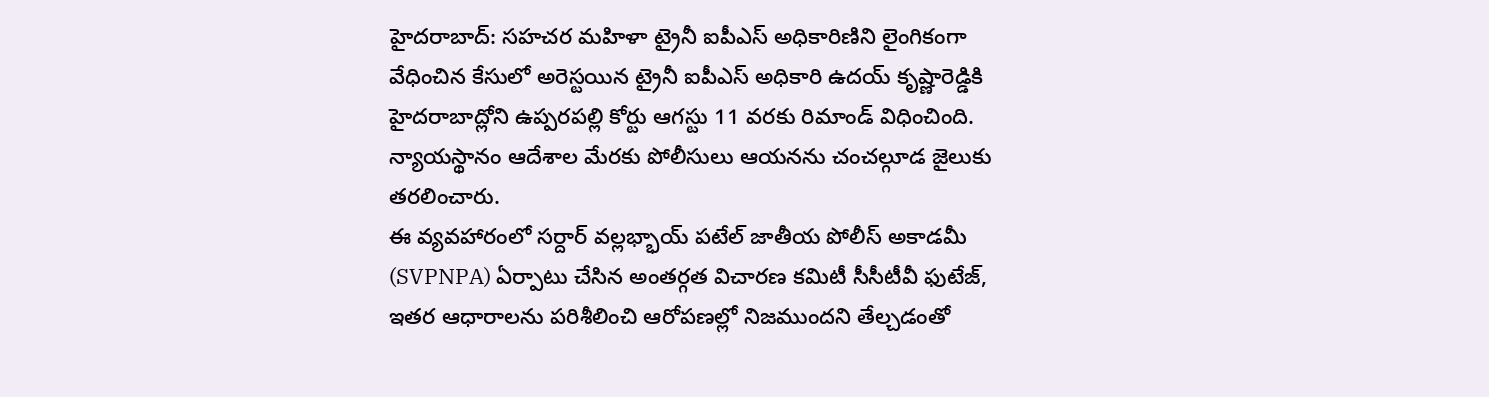హైదరాబాద్: సహచర మహిళా ట్రైనీ ఐపీఎస్ అధికారిణిని లైంగికంగా వేధించిన కేసులో అరెస్టయిన ట్రైనీ ఐపీఎస్ అధికారి ఉదయ్ కృష్ణారెడ్డికి హైదరాబాద్లోని ఉప్పరపల్లి కోర్టు ఆగస్టు 11 వరకు రిమాండ్ విధించింది. న్యాయస్థానం ఆదేశాల మేరకు పోలీసులు ఆయనను చంచల్గూడ జైలుకు తరలించారు.
ఈ వ్యవహారంలో సర్దార్ వల్లభ్భాయ్ పటేల్ జాతీయ పోలీస్ అకాడమీ (SVPNPA) ఏర్పాటు చేసిన అంతర్గత విచారణ కమిటీ సీసీటీవీ ఫుటేజ్, ఇతర ఆధారాలను పరిశీలించి ఆరోపణల్లో నిజముందని తేల్చడంతో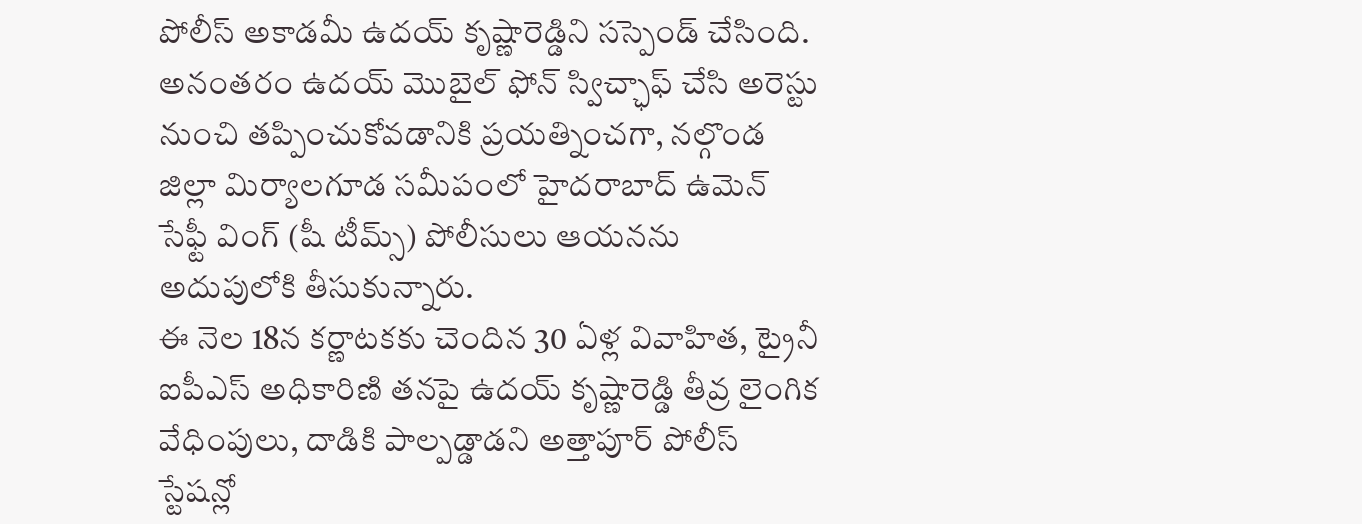పోలీస్ అకాడమీ ఉదయ్ కృష్ణారెడ్డిని సస్పెండ్ చేసింది. అనంతరం ఉదయ్ మొబైల్ ఫోన్ స్విచ్ఛాఫ్ చేసి అరెస్టు నుంచి తప్పించుకోవడానికి ప్రయత్నించగా, నల్గొండ జిల్లా మిర్యాలగూడ సమీపంలో హైదరాబాద్ ఉమెన్ సేఫ్టీ వింగ్ (షీ టీమ్స్) పోలీసులు ఆయనను అదుపులోకి తీసుకున్నారు.
ఈ నెల 18న కర్ణాటకకు చెందిన 30 ఏళ్ల వివాహిత, ట్రైనీ ఐపీఎస్ అధికారిణి తనపై ఉదయ్ కృష్ణారెడ్డి తీవ్ర లైంగిక వేధింపులు, దాడికి పాల్పడ్డాడని అత్తాపూర్ పోలీస్ స్టేషన్లో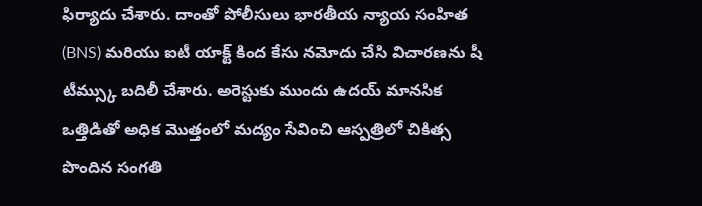ఫిర్యాదు చేశారు. దాంతో పోలీసులు భారతీయ న్యాయ సంహిత (BNS) మరియు ఐటీ యాక్ట్ కింద కేసు నమోదు చేసి విచారణను షీ టీమ్స్కు బదిలీ చేశారు. అరెస్టుకు ముందు ఉదయ్ మానసిక ఒత్తిడితో అధిక మొత్తంలో మద్యం సేవించి ఆస్పత్రిలో చికిత్స పొందిన సంగతి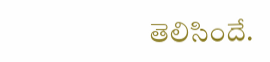తెలిసిందే.